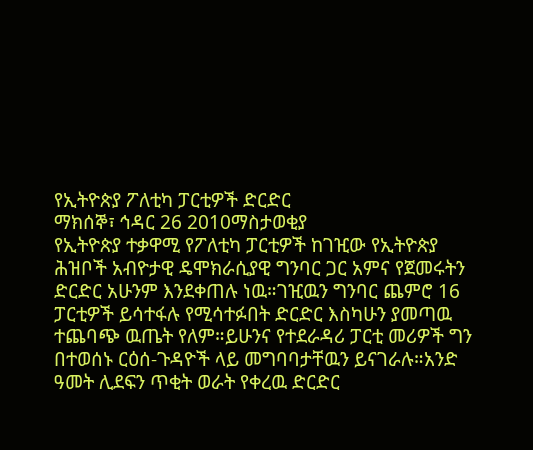የኢትዮጵያ ፖለቲካ ፓርቲዎች ድርድር
ማክሰኞ፣ ኅዳር 26 2010ማስታወቂያ
የኢትዮጵያ ተቃዋሚ የፖለቲካ ፓርቲዎች ከገዢው የኢትዮጵያ ሕዝቦች አብዮታዊ ዴሞክራሲያዊ ግንባር ጋር አምና የጀመሩትን ድርድር አሁንም እንደቀጠሉ ነዉ።ገዢዉን ግንባር ጨምሮ 16 ፓርቲዎች ይሳተፋሉ የሚሳተፉበት ድርድር እስካሁን ያመጣዉ ተጨባጭ ዉጤት የለም።ይሁንና የተደራዳሪ ፓርቲ መሪዎች ግን በተወሰኑ ርዕሰ-ጉዳዮች ላይ መግባባታቸዉን ይናገራሉ።አንድ ዓመት ሊደፍን ጥቂት ወራት የቀረዉ ድርድር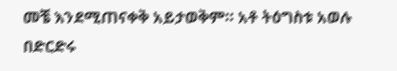መቼ እንደሚጠናቀቅ አይታወቅም። አቶ ትዕግስቱ አወሉ በድርድሩ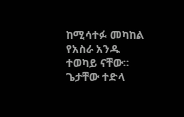ከሚሳተፉ መካከል የአስራ አንዱ ተወካይ ናቸው።
ጌታቸው ተድላ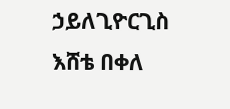ኃይለጊዮርጊስ
እሸቴ በቀለ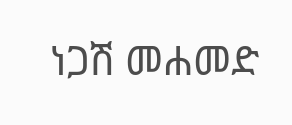ነጋሽ መሐመድ